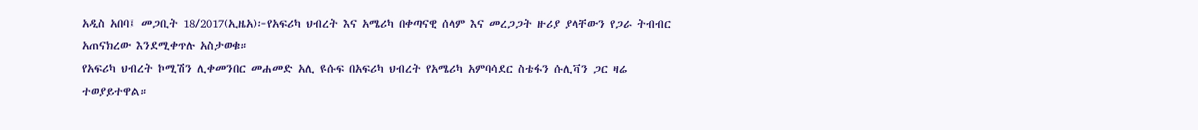አዲስ አበባ፤ መጋቢት 18/2017(ኢዜአ)፦የአፍሪካ ህብረት እና አሜሪካ በቀጣናዊ ሰላም እና መረጋጋት ዙሪያ ያላቸውን የጋራ ትብብር አጠናክረው እንደሚቀጥሉ አስታወቁ።
የአፍሪካ ህብረት ኮሚሽን ሊቀመንበር መሐመድ አሊ ዩሱፍ በአፍሪካ ህብረት የአሜሪካ አምባሳደር ስቴፋን ሱሊቫን ጋር ዛሬ ተወያይተዋል።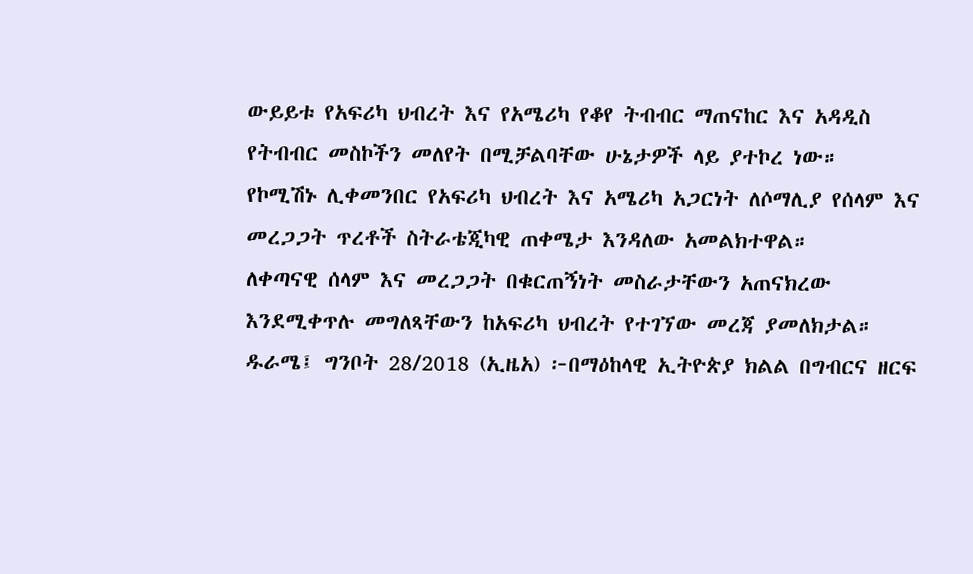ውይይቱ የአፍሪካ ህብረት እና የአሜሪካ የቆየ ትብብር ማጠናከር እና አዳዲስ የትብብር መስኮችን መለየት በሚቻልባቸው ሁኔታዎች ላይ ያተኮረ ነው።
የኮሚሽኑ ሊቀመንበር የአፍሪካ ህብረት እና አሜሪካ አጋርነት ለሶማሊያ የሰላም እና መረጋጋት ጥረቶች ስትራቴጂካዊ ጠቀሜታ እንዳለው አመልክተዋል።
ለቀጣናዊ ሰላም እና መረጋጋት በቁርጠኝነት መስራታቸውን አጠናክረው እንደሚቀጥሉ መግለጻቸውን ከአፍሪካ ህብረት የተገኘው መረጃ ያመለክታል።
ዱራሜ፤ ግንቦት 28/2018 (ኢዜአ) ፦በማዕከላዊ ኢትዮጵያ ክልል በግብርና ዘርፍ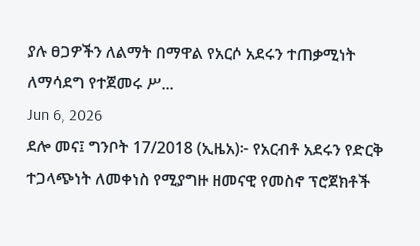ያሉ ፀጋዎችን ለልማት በማዋል የአርሶ አደሩን ተጠቃሚነት ለማሳደግ የተጀመሩ ሥ...
Jun 6, 2026
ደሎ መና፤ ግንቦት 17/2018 (ኢዜአ)፦ የአርብቶ አደሩን የድርቅ ተጋላጭነት ለመቀነስ የሚያግዙ ዘመናዊ የመስኖ ፕሮጀክቶች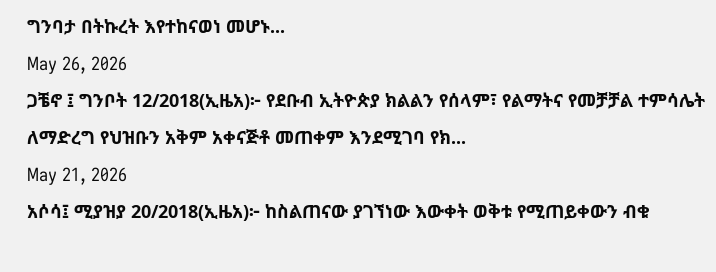ግንባታ በትኩረት እየተከናወነ መሆኑ...
May 26, 2026
ጋቼኖ ፤ ግንቦት 12/2018(ኢዜአ)፦ የደቡብ ኢትዮጵያ ክልልን የሰላም፣ የልማትና የመቻቻል ተምሳሌት ለማድረግ የህዝቡን አቅም አቀናጅቶ መጠቀም እንደሚገባ የክ...
May 21, 2026
አሶሳ፤ ሚያዝያ 20/2018(ኢዜአ)፦ ከስልጠናው ያገኘነው እውቀት ወቅቱ የሚጠይቀውን ብቁ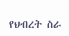የህብረት ስራ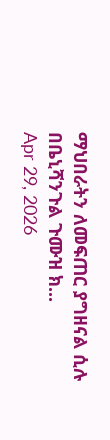ማህበራትን ለመፍጠር ያግዘናል ሲሉ በቤኒሻንጉል ጉሙዝ ክ...
Apr 29, 2026